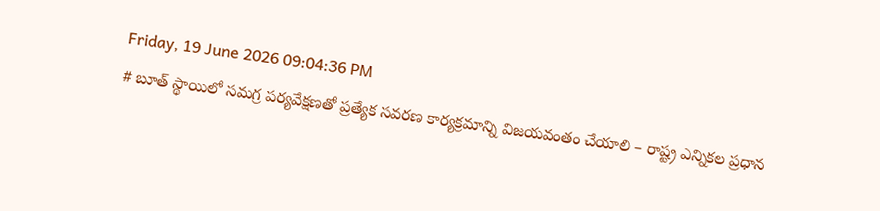Friday, 19 June 2026 09:04:36 PM
# బూత్ స్థాయిలో సమగ్ర పర్యవేక్షణతో ప్రత్యేక సవరణ కార్యక్రమాన్ని విజయవంతం చేయాలి – రాష్ట్ర ఎన్నికల ప్రధాన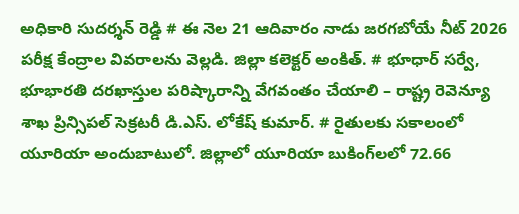అధికారి సుదర్శన్ రెడ్డి # ఈ నెల 21 ఆదివారం నాడు జరగబోయే నీట్ 2026 పరీక్ష కేంద్రాల వివరాలను వెల్లడి. జిల్లా కలెక్టర్ అంకిత్. # భూధార్ సర్వే, భూభారతి దరఖాస్తుల పరిష్కారాన్ని వేగవంతం చేయాలి – రాష్ట్ర రెవెన్యూ శాఖ ప్రిన్సిపల్ సెక్రటరీ డి.ఎస్. లోకేష్ కుమార్. # రైతులకు సకాలంలో యూరియా అందుబాటులో. జిల్లాలో యూరియా బుకింగ్‌లలో 72.66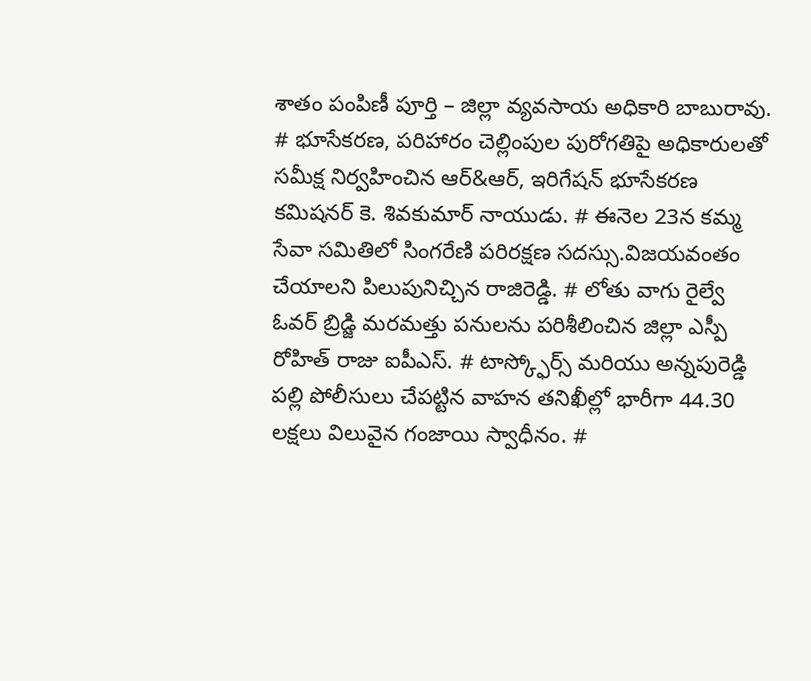శాతం పంపిణీ పూర్తి – జిల్లా వ్యవసాయ అధికారి బాబురావు. # భూసేకరణ, పరిహారం చెల్లింపుల పురోగతిపై అధికారులతో సమీక్ష నిర్వహించిన ఆర్&ఆర్, ఇరిగేషన్ భూసేకరణ కమిషనర్ కె. శివకుమార్ నాయుడు. # ఈనెల 23న కమ్మ సేవా సమితిలో సింగరేణి పరిరక్షణ సదస్సు.విజయవంతం చేయాలని పిలుపునిచ్చిన రాజిరెడ్డి. # లోతు వాగు రైల్వే ఓవర్ బ్రిడ్జి మరమత్తు పనులను పరిశీలించిన జిల్లా ఎస్పీ రోహిత్ రాజు ఐపీఎస్. # టాస్క్ఫోర్స్ మరియు అన్నపురెడ్డి పల్లి పోలీసులు చేపట్టిన వాహన తనిఖీల్లో భారీగా 44.30 లక్షలు విలువైన గంజాయి స్వాధీనం. #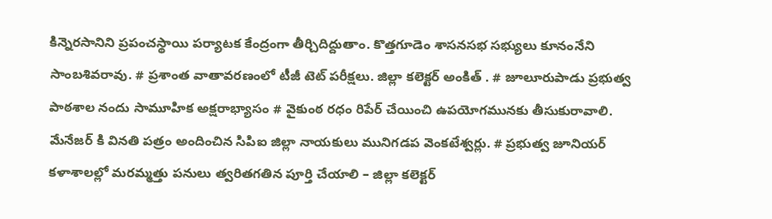కిన్నెరసానిని ప్రపంచస్థాయి పర్యాటక కేంద్రంగా తీర్చిదిద్దుతాం. కొత్తగూడెం శాసనసభ సభ్యులు కూనంనేని సాంబశివరావు. # ప్రశాంత వాతావరణంలో టీజీ టెట్ పరీక్షలు. జిల్లా కలెక్టర్ అంకిత్ . # జూలూరుపాడు ప్రభుత్వ పాఠశాల నందు సామూహిక అక్షరాభ్యాసం # వైకుంఠ రధం రిపేర్ చేయించి ఉపయోగమునకు తీసుకురావాలి. మేనేజర్ కి వినతి పత్రం అందించిన సిపిఐ జిల్లా నాయకులు మునిగడప వెంకటేశ్వర్లు. # ప్రభుత్వ జూనియర్ కళాశాలల్లో మరమ్మత్తు పనులు త్వరితగతిన పూర్తి చేయాలి – జిల్లా కలెక్టర్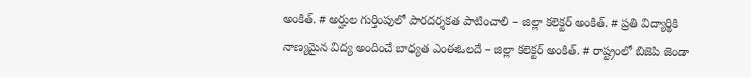అంకిత్. # అర్హుల గుర్తింపులో పారదర్శకత పాటించాలి – జిల్లా కలెక్టర్ అంకిత్. # ప్రతి విద్యార్థికి నాణ్యమైన విద్య అందించే బాధ్యత ఎంఈఓలదే – జిల్లా కలెక్టర్ అంకిత్. # రాష్ట్రంలో బిజెపి జెండా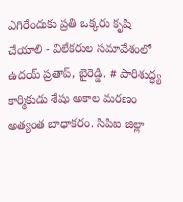ఎగిరేందుకు ప్రతి ఒక్కరు కృషి చేయాలి - విలేకరుల సమావేశంలో ఉదయ్ ప్రతాప్, బైరెడ్డి. # పారిశుద్ధ్య కార్మికుడు శేషు అకాల మరణం అత్యంత బాధాకరం. సిపిఐ జిల్లా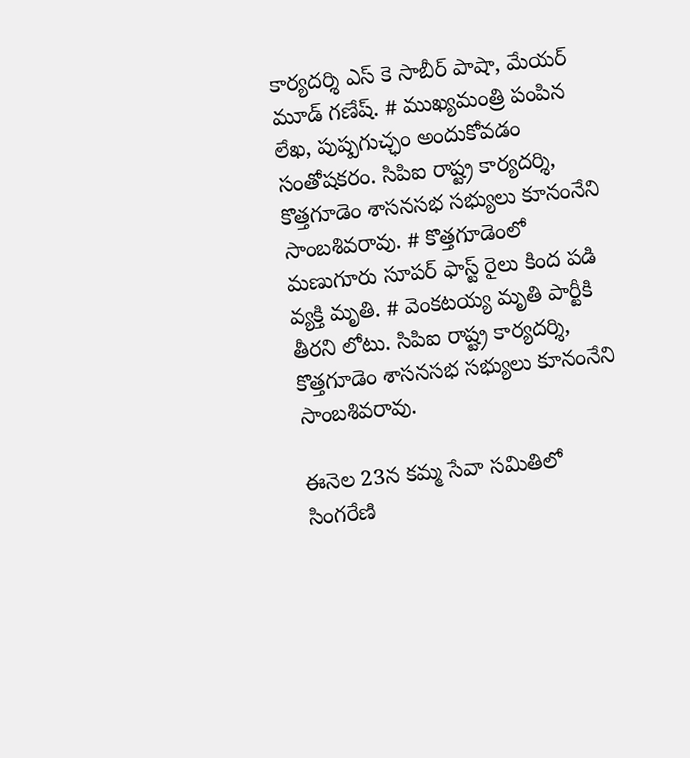కార్యదర్శి ఎస్ కె సాబీర్ పాషా, మేయర్ మూడ్ గణేష్. # ముఖ్యమంత్రి పంపిన లేఖ, పుష్పగుచ్ఛం అందుకోవడం సంతోషకరం. సిపిఐ రాష్ట్ర కార్యదర్శి, కొత్తగూడెం శాసనసభ సభ్యులు కూనంనేని సాంబశివరావు. # కొత్తగూడెంలో మణుగూరు సూపర్ ఫాస్ట్ రైలు కింద పడి వ్యక్తి మృతి. # వెంకటయ్య మృతి పార్టీకి తీరని లోటు. సిపిఐ రాష్ట్ర కార్యదర్శి, కొత్తగూడెం శాసనసభ సభ్యులు కూనంనేని సాంబశివరావు.

ఈనెల 23న కమ్మ సేవా సమితిలో సింగరేణి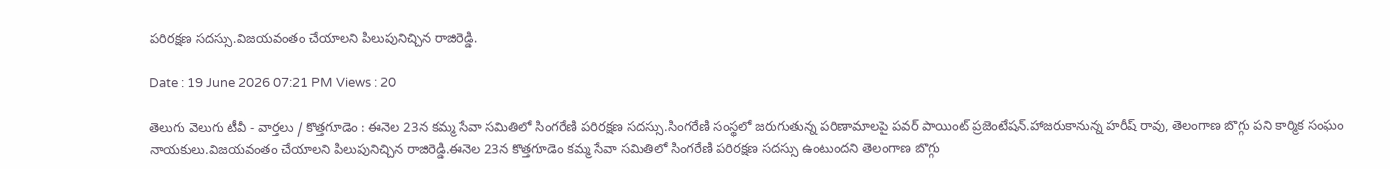పరిరక్షణ సదస్సు.విజయవంతం చేయాలని పిలుపునిచ్చిన రాజిరెడ్డి.

Date : 19 June 2026 07:21 PM Views : 20

తెలుగు వెలుగు టీవీ - వార్తలు / కొత్తగూడెం : ఈనెల 23న కమ్మ సేవా సమితిలో సింగరేణి పరిరక్షణ సదస్సు.సింగరేణి సంస్థలో జరుగుతున్న పరిణామాలపై పవర్ పాయింట్ ప్రజెంటేషన్.హాజరుకానున్న హరీష్ రావు, తెలంగాణ బొగ్గు పని కార్మిక సంఘం నాయకులు.విజయవంతం చేయాలని పిలుపునిచ్చిన రాజిరెడ్డి.ఈనెల 23న కొత్తగూడెం కమ్మ సేవా సమితిలో సింగరేణి పరిరక్షణ సదస్సు ఉంటుందని తెలంగాణ బొగ్గు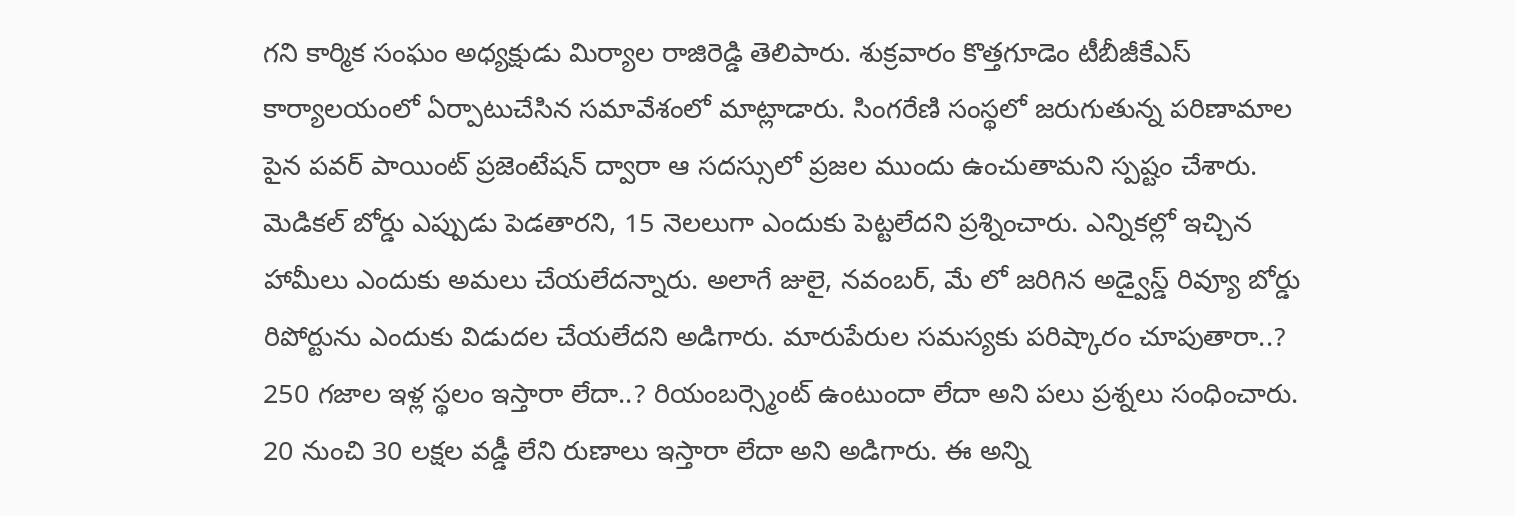గని కార్మిక సంఘం అధ్యక్షుడు మిర్యాల రాజిరెడ్డి తెలిపారు. శుక్రవారం కొత్తగూడెం టీబీజీకేఎస్ కార్యాలయంలో ఏర్పాటుచేసిన సమావేశంలో మాట్లాడారు. సింగరేణి సంస్థలో జరుగుతున్న పరిణామాల పైన పవర్ పాయింట్ ప్రజెంటేషన్ ద్వారా ఆ సదస్సులో ప్రజల ముందు ఉంచుతామని స్పష్టం చేశారు. మెడికల్ బోర్డు ఎప్పుడు పెడతారని, 15 నెలలుగా ఎందుకు పెట్టలేదని ప్రశ్నించారు. ఎన్నికల్లో ఇచ్చిన హామీలు ఎందుకు అమలు చేయలేదన్నారు. అలాగే జులై, నవంబర్, మే లో జరిగిన అడ్వైస్డ్ రివ్యూ బోర్డు రిపోర్టును ఎందుకు విడుదల చేయలేదని అడిగారు. మారుపేరుల సమస్యకు పరిష్కారం చూపుతారా..? 250 గజాల ఇళ్ల స్థలం ఇస్తారా లేదా..? రియంబర్స్మెంట్ ఉంటుందా లేదా అని పలు ప్రశ్నలు సంధించారు. 20 నుంచి 30 లక్షల వడ్డీ లేని రుణాలు ఇస్తారా లేదా అని అడిగారు. ఈ అన్ని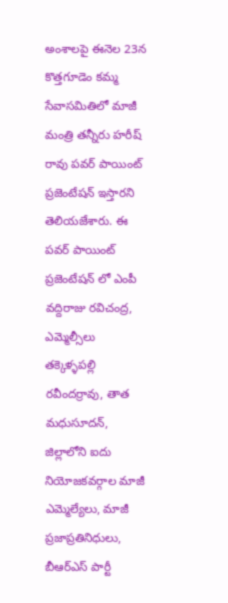అంశాలపై ఈనెల 23న కొత్తగూడెం కమ్మ సేవాసమితిలో మాజీ మంత్రి తన్నీరు హరీష్ రావు పవర్ పాయింట్ ప్రజెంటేషన్ ఇస్తారని తెలియజేశారు. ఈ పవర్ పాయింట్ ప్రజెంటేషన్ లో ఎంపీ వద్దిరాజు రవిచంద్ర, ఎమ్మెల్సీలు తక్కెళ్ళపల్లి రవీందర్రావు, తాత మధుసూదన్, జిల్లాలోని ఐదు నియోజకవర్గాల మాజీ ఎమ్మెల్యేలు, మాజీ ప్రజాప్రతినిధులు, బీఆర్ఎస్ పార్టీ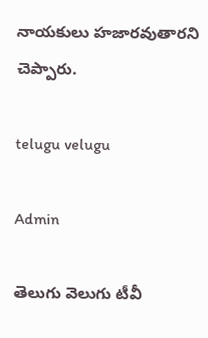నాయకులు హజారవుతారని చెప్పారు.

telugu velugu

Admin

తెలుగు వెలుగు టీవీ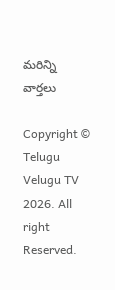మరిన్ని వార్తలు

Copyright © Telugu Velugu TV 2026. All right Reserved.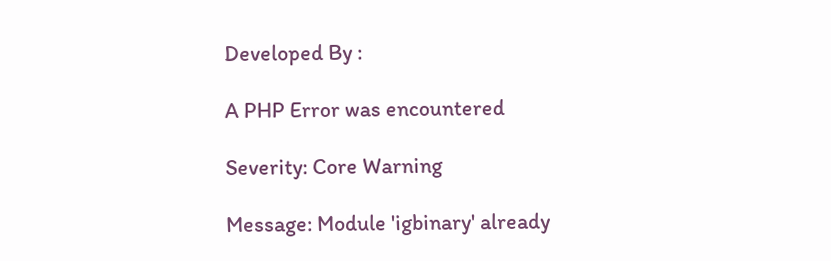Developed By :

A PHP Error was encountered

Severity: Core Warning

Message: Module 'igbinary' already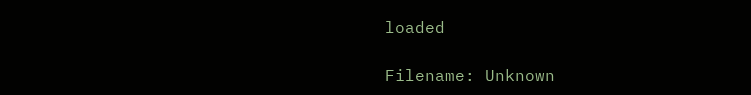loaded

Filename: Unknown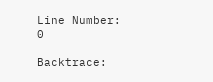Line Number: 0

Backtrace: